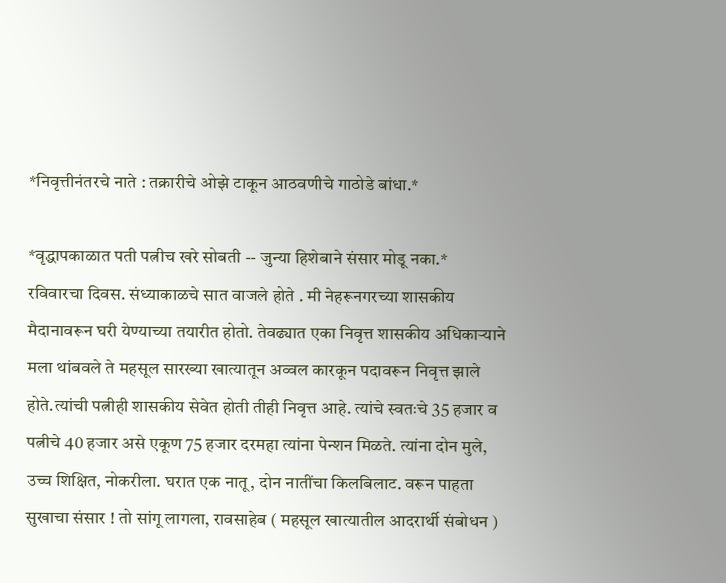*निवृत्तीनंतरचे नाते : तक्रारीचे ओझे टाकून आठवणीचे गाठोडे बांधा.*

*वृद्धापकाळात पती पत्नीच खरे सोबती -- जुन्या हिशेबाने संसार मोडू नका.*
रविवारचा दिवस. संध्याकाळचे सात वाजले होते . मी नेहरूनगरच्या शासकीय मैदानावरून घरी येण्याच्या तयारीत होतो. तेवढ्यात एका निवृत्त शासकीय अधिकाऱ्याने मला थांबवले ते महसूल सारख्या खात्यातून अव्वल कारकून पदावरून निवृत्त झाले होते.त्यांची पत्नीही शासकीय सेवेत होती तीही निवृत्त आहे. त्यांचे स्वतःचे 35 हजार व पत्नीचे 40 हजार असे एकूण 75 हजार दरमहा त्यांना पेन्शन मिळते. त्यांना दोन मुले, उच्च शिक्षित, नोकरीला. घरात एक नातू, दोन नातींचा किलबिलाट. वरून पाहता सुखाचा संसार ! तो सांगू लागला, रावसाहेब ( महसूल खात्यातील आदरार्थी संबोधन )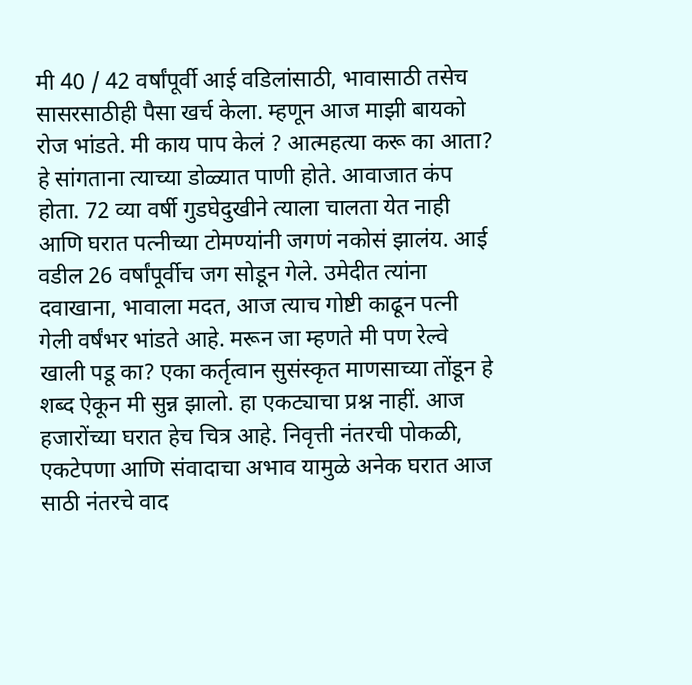मी 40 / 42 वर्षांपूर्वी आई वडिलांसाठी, भावासाठी तसेच सासरसाठीही पैसा खर्च केला. म्हणून आज माझी बायको रोज भांडते. मी काय पाप केलं ? आत्महत्या करू का आता? हे सांगताना त्याच्या डोळ्यात पाणी होते. आवाजात कंप होता. 72 व्या वर्षी गुडघेदुखीने त्याला चालता येत नाही आणि घरात पत्नीच्या टोमण्यांनी जगणं नकोसं झालंय. आई वडील 26 वर्षांपूर्वीच जग सोडून गेले. उमेदीत त्यांना दवाखाना, भावाला मदत, आज त्याच गोष्टी काढून पत्नी गेली वर्षंभर भांडते आहे. मरून जा म्हणते मी पण रेल्वे खाली पडू का? एका कर्तृत्वान सुसंस्कृत माणसाच्या तोंडून हे शब्द ऐकून मी सुन्न झालो. हा एकट्याचा प्रश्न नाहीं. आज हजारोंच्या घरात हेच चित्र आहे. निवृत्ती नंतरची पोकळी, एकटेपणा आणि संवादाचा अभाव यामुळे अनेक घरात आज साठी नंतरचे वाद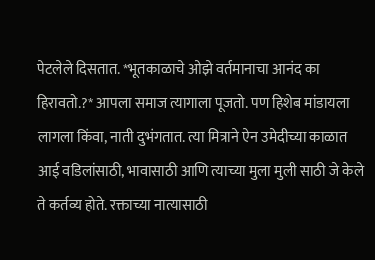पेटलेले दिसतात. *भूतकाळाचे ओझे वर्तमानाचा आनंद का हिरावतो.?* आपला समाज त्यागाला पूजतो. पण हिशेब मांडायला लागला किंवा, नाती दुभंगतात. त्या मित्राने ऐन उमेदीच्या काळात आई वडिलांसाठी, भावासाठी आणि त्याच्या मुला मुली साठी जे केले ते कर्तव्य होते. रक्ताच्या नात्यासाठी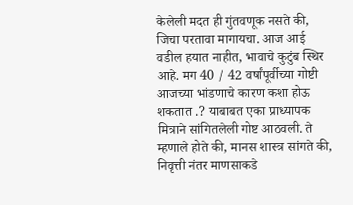केलेली मदत ही गुंतवणूक नसते की, जिचा परतावा मागायचा. आज आई वडील हयात नाहीत, भावाचे कुटुंब स्थिर आहे. मग 40 / 42 वर्षांपूर्वीच्या गोष्टी आजच्या भांडणाचे कारण कशा होऊ शकतात .? याबाबत एका प्राध्यापक मित्राने सांगितलेली गोष्ट आठवली. ते म्हणाले होते की, मानस शास्त्र सांगते की, निवृत्ती नंतर माणसाकडे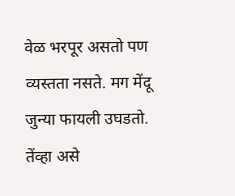वेळ भरपूर असतो पण व्यस्तता नसते. मग मेंदू जुन्या फायली उघडतो. तेंव्हा असे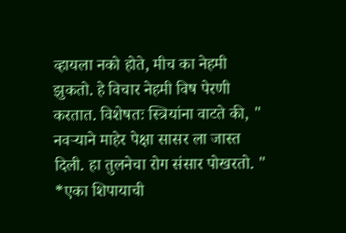व्हायला नको होते, मीच का नेहमी झुकतो. हे विचार नेहमी विष पेरणी करतात. विशेषतः स्त्रियांना वाटते की, " नवऱ्याने माहेर पेक्षा सासर ला जास्त दिली. हा तुलनेचा रोग संसार पोखरतो. " *एका शिपायाची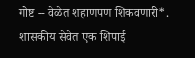गोष्ट -- वेळेत शहाणपण शिकवणारी*. शासकीय सेवेत एक शिपाई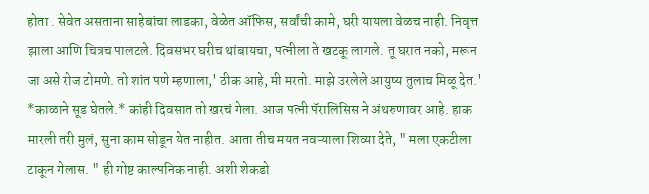होता . सेवेत असताना साहेबांचा लाडका, वेळेत ऑफिस, सर्वांची कामे, घरी यायला वेळच नाही. निवृत्त झाला आणि चित्रच पालटले. दिवसभर घरीच थांबायचा, पत्नीला ते खटकू लागले. तू घरात नको, मरून जा असे रोज टोमणे. तो शांत पणे म्हणाला,' ठीक आहे, मी मरतो. माझे उरलेले आयुष्य तुलाच मिळू देत.' *काळाने सूड घेतले.* कांही दिवसात तो खरचं गेला. आज पत्नी पॅरालिसिस ने अंथरुणावर आहे. हाक मारली तरी मुलं, सुना काम सोडून येत नाहीत. आता तीच मयत नवऱ्याला शिव्या देते, " मला एकटीला टाकून गेलास. " ही गोष्ट काल्पनिक नाही. अशी शेकडो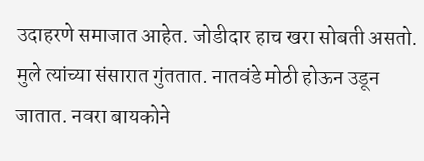उदाहरणे समाजात आहेत. जोडीदार हाच खरा सोबती असतो. मुले त्यांच्या संसारात गुंततात. नातवंडे मोठी होऊन उडून जातात. नवरा बायकोने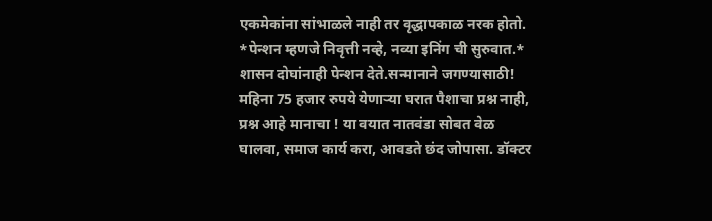एकमेकांना सांभाळले नाही तर वृद्धापकाळ नरक होतो. *पेन्शन म्हणजे निवृत्ती नव्हे, नव्या इनिंग ची सुरुवात.* शासन दोघांनाही पेन्शन देते.सन्मानाने जगण्यासाठी! महिना 75 हजार रुपये येणाऱ्या घरात पैशाचा प्रश्न नाही, प्रश्न आहे मानाचा ! या वयात नातवंडा सोबत वेळ घालवा, समाज कार्य करा, आवडते छंद जोपासा. डॉक्टर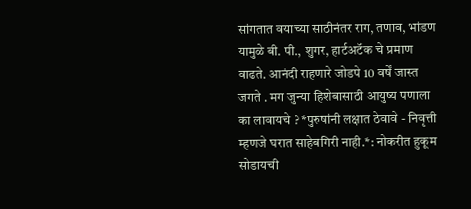सांगतात वयाच्या साठीनंतर राग, तणाव, भांडण यामुळे बी. पी., शुगर, हार्टअटॅक चे प्रमाण वाढते. आनंदी राहणारे जोडपे 10 वर्षें जास्त जगते . मग जुन्या हिशेबासाठी आयुष्य पणाला का लावायचे ? *पुरुषांनी लक्षात ठेवावे - निवृत्ती म्हणजे घरात साहेबगिरी नाही.*: नोकरीत हुकूम सोडायची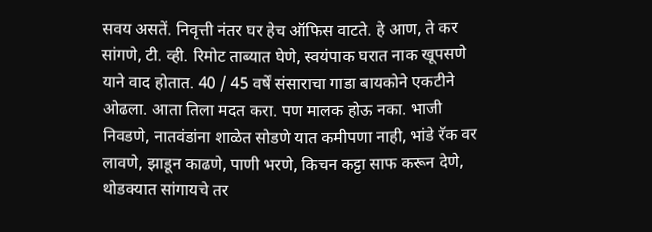सवय असतें. निवृत्ती नंतर घर हेच ऑफिस वाटते. हे आण, ते कर सांगणे, टी. व्ही. रिमोट ताब्यात घेणे, स्वयंपाक घरात नाक खूपसणे याने वाद होतात. 40 / 45 वर्षें संसाराचा गाडा बायकोने एकटीने ओढला. आता तिला मदत करा. पण मालक होऊ नका. भाजी निवडणे, नातवंडांना शाळेत सोडणे यात कमीपणा नाही, भांडे रॅक वर लावणे, झाडून काढणे, पाणी भरणे, किचन कट्टा साफ करून देणे, थोडक्यात सांगायचे तर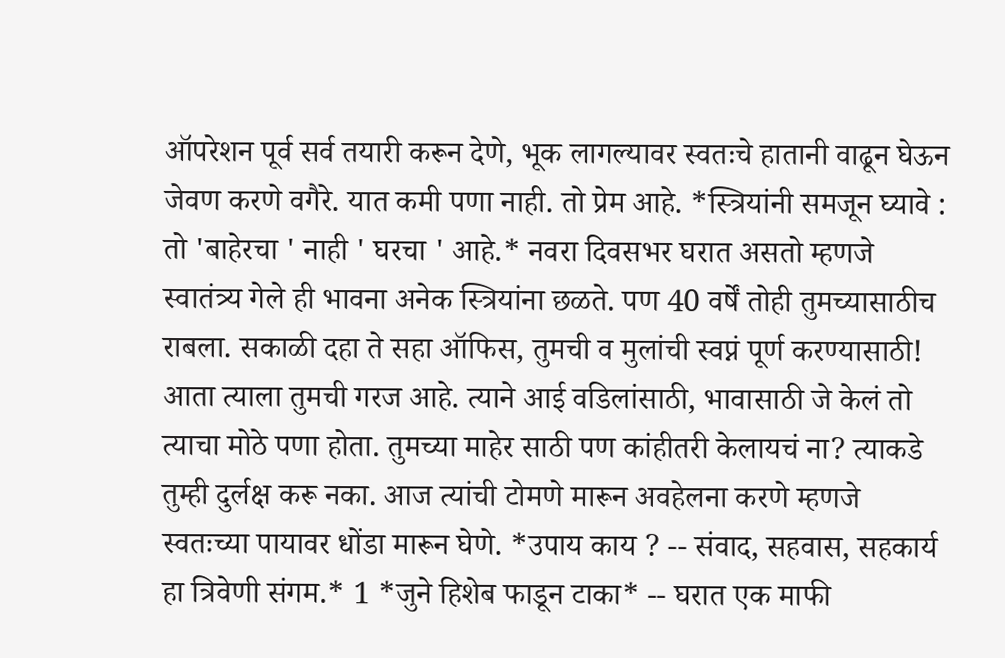ऑपरेशन पूर्व सर्व तयारी करून देणे, भूक लागल्यावर स्वतःचे हातानी वाढून घेऊन जेवण करणे वगैरे. यात कमी पणा नाही. तो प्रेम आहे. *स्त्रियांनी समजून घ्यावे : तो 'बाहेरचा ' नाही ' घरचा ' आहे.* नवरा दिवसभर घरात असतो म्हणजे स्वातंत्र्य गेले ही भावना अनेक स्त्रियांना छळते. पण 40 वर्षें तोही तुमच्यासाठीच राबला. सकाळी दहा ते सहा ऑफिस, तुमची व मुलांची स्वप्नं पूर्ण करण्यासाठी! आता त्याला तुमची गरज आहे. त्याने आई वडिलांसाठी, भावासाठी जे केलं तो त्याचा मोठे पणा होता. तुमच्या माहेर साठी पण कांहीतरी केलायचं ना? त्याकडे तुम्ही दुर्लक्ष करू नका. आज त्यांची टोमणे मारून अवहेलना करणे म्हणजे स्वतःच्या पायावर धोंडा मारून घेणे. *उपाय काय ? -- संवाद, सहवास, सहकार्य हा त्रिवेणी संगम.* 1 *जुने हिशेब फाडून टाका* -- घरात एक माफी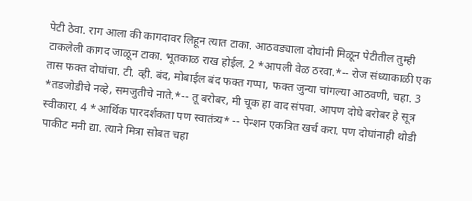पेटी ठेवा. राग आला की कागदावर लिहून त्यात टाका. आठवड्याला दोघांनी मिळून पेटीतील तुम्ही टाकलेली कागद जाळून टाका. भूतकाळ राख होईल. 2 *आपली वेळ ठरवा.*-- रोज संध्याकाळी एक तास फक्त दोघांचा. टी. व्ही. बंद, मोबाईल बंद फक्त गप्पा, फक्त जुन्या चांगल्या आठवणी, चहा. 3 *तडजोडीचे नव्हे, समजुतीचे नाते.*-- तू बरोबर, मी चूक हा वाद संपवा. आपण दोघे बरोबर हे सूत्र स्वीकारा. 4 *आर्थिक पारदर्शकता पण स्वातंत्र्य* -- पेन्शन एकत्रित खर्च करा. पण दोघांनाही थोडी पाकीट मनी द्या. त्याने मित्रा सोबत चहा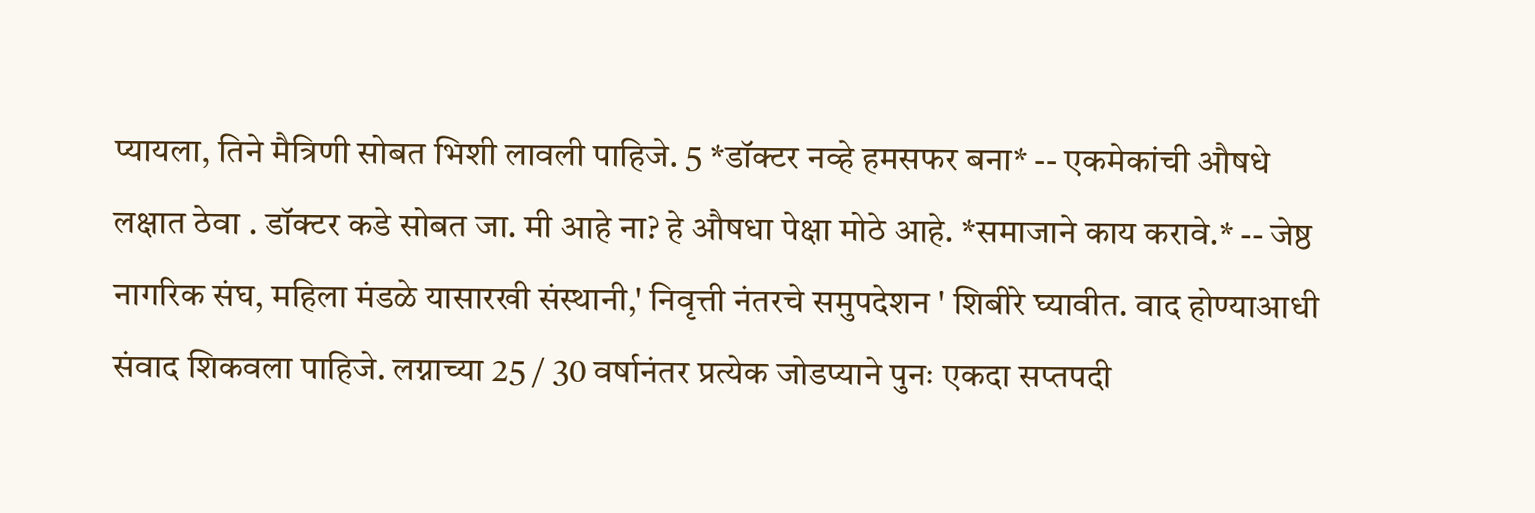प्यायला, तिने मैत्रिणी सोबत भिशी लावली पाहिजे. 5 *डॉक्टर नव्हे हमसफर बना* -- एकमेकांची औषधे लक्षात ठेवा . डॉक्टर कडे सोबत जा. मी आहे ना? हे औषधा पेक्षा मोठे आहे. *समाजाने काय करावे.* -- जेष्ठ नागरिक संघ, महिला मंडळे यासारखी संस्थानी,' निवृत्ती नंतरचे समुपदेशन ' शिबीरे घ्यावीत. वाद होण्याआधी संवाद शिकवला पाहिजे. लग्नाच्या 25 / 30 वर्षानंतर प्रत्येक जोडप्याने पुनः एकदा सप्तपदी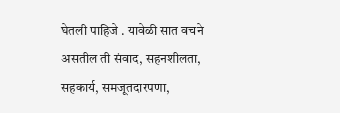घेतली पाहिजे . यावेळी सात वचने असतील ती संवाद, सहनशीलता, सहकार्य, समजूतदारपणा,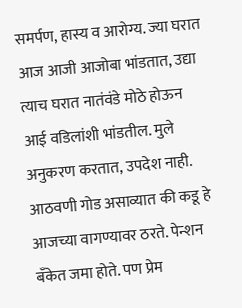समर्पण, हास्य व आरोग्य. ज्या घरात आज आजी आजोबा भांडतात, उद्या त्याच घरात नातंवंडे मोठे होऊन आई वडिलांशी भांडतील. मुले अनुकरण करतात, उपदेश नाही. आठवणी गोड असाव्यात की कडू हे आजच्या वागण्यावर ठरते. पेन्शन बँकेत जमा होते. पण प्रेम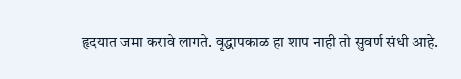हृदयात जमा करावे लागते. वृद्धापकाळ हा शाप नाही तो सुवर्ण संधी आहे.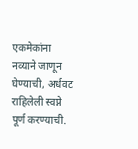एकमेकांना नव्याने जाणून घेण्याची, अर्धवट राहिलेली स्वप्ने पूर्ण करण्याची.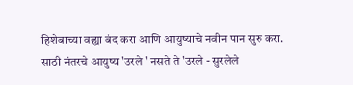हिशेबाच्या वह्या बंद करा आणि आयुष्याचे नवीन पान सुरु करा. साठी नंतरचे आयुष्य 'उरले ' नसते ते 'उरले - सुरलेले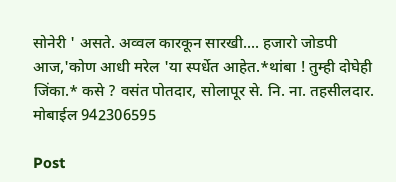सोनेरी ' असते. अव्वल कारकून सारखी.... हजारो जोडपी आज,'कोण आधी मरेल 'या स्पर्धेत आहेत.*थांबा ! तुम्ही दोघेही जिंका.* कसे ? वसंत पोतदार, सोलापूर से. नि. ना. तहसीलदार. मोबाईल 942306595

Post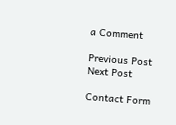a Comment

Previous Post Next Post

Contact Form